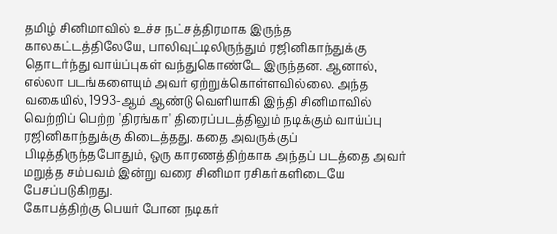தமிழ் சினிமாவில் உச்ச நட்சத்திரமாக இருந்த காலகட்டத்திலேயே, பாலிவுட்டிலிருந்தும் ரஜினிகாந்துக்கு தொடர்ந்து வாய்ப்புகள் வந்துகொண்டே இருந்தன. ஆனால், எல்லா படங்களையும் அவர் ஏற்றுக்கொள்ளவில்லை. அந்த வகையில், 1993-ஆம் ஆண்டு வெளியாகி இந்தி சினிமாவில் வெற்றிப் பெற்ற 'திரங்கா' திரைப்படத்திலும் நடிக்கும் வாய்ப்பு ரஜினிகாந்துக்கு கிடைத்தது. கதை அவருக்குப் பிடித்திருந்தபோதும், ஒரு காரணத்திற்காக அந்தப் படத்தை அவர் மறுத்த சம்பவம் இன்று வரை சினிமா ரசிகர்களிடையே பேசப்படுகிறது.
கோபத்திற்கு பெயர் போன நடிகர்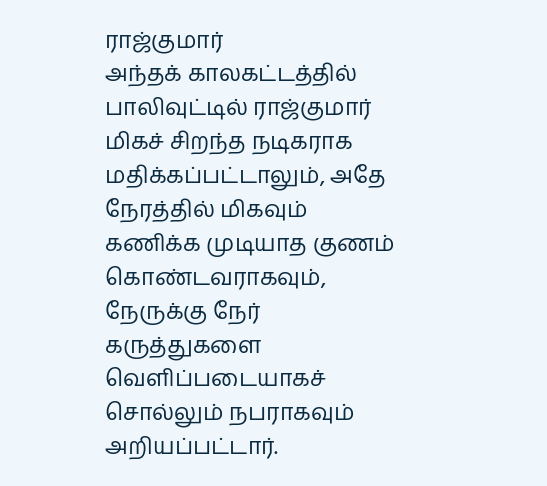ராஜ்குமார்
அந்தக் காலகட்டத்தில் பாலிவுட்டில் ராஜ்குமார் மிகச் சிறந்த நடிகராக மதிக்கப்பட்டாலும், அதே நேரத்தில் மிகவும் கணிக்க முடியாத குணம் கொண்டவராகவும், நேருக்கு நேர் கருத்துகளை வெளிப்படையாகச் சொல்லும் நபராகவும் அறியப்பட்டார்.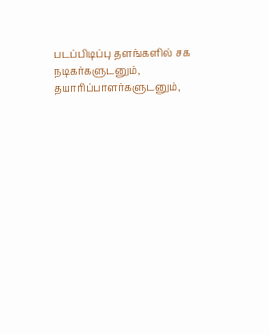படப்பிடிப்பு தளங்களில் சக நடிகர்களுடனும், தயாரிப்பாளர்களுடனும்,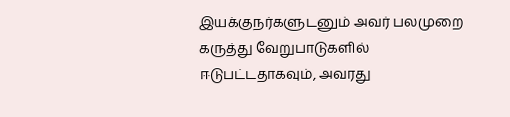இயக்குநர்களுடனும் அவர் பலமுறை கருத்து வேறுபாடுகளில் ஈடுபட்டதாகவும், அவரது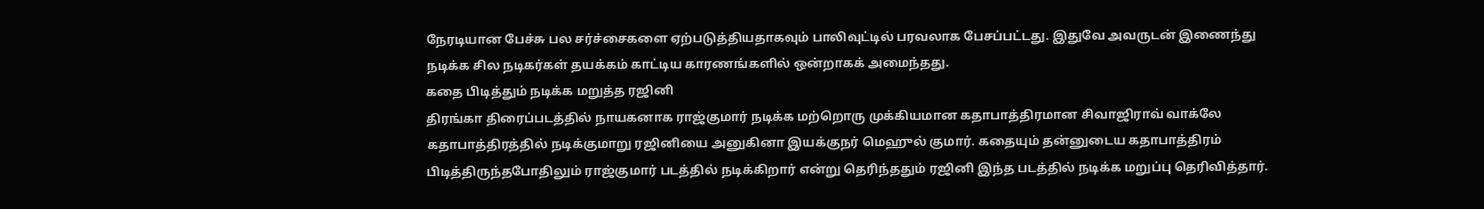நேரடியான பேச்சு பல சர்ச்சைகளை ஏற்படுத்தியதாகவும் பாலிவுட்டில் பரவலாக பேசப்பட்டது. இதுவே அவருடன் இணைந்து நடிக்க சில நடிகர்கள் தயக்கம் காட்டிய காரணங்களில் ஒன்றாகக் அமைந்தது.
கதை பிடித்தும் நடிக்க மறுத்த ரஜினி
திரங்கா திரைப்படத்தில் நாயகனாக ராஜ்குமார் நடிக்க மற்றொரு முக்கியமான கதாபாத்திரமான சிவாஜிராவ் வாக்லே கதாபாத்திரத்தில் நடிக்குமாறு ரஜினியை அனுகினா இயக்குநர் மெஹுல் குமார். கதையும் தன்னுடைய கதாபாத்திரம் பிடித்திருந்தபோதிலும் ராஜ்குமார் படத்தில் நடிக்கிறார் என்று தெரிந்ததும் ரஜினி இந்த படத்தில் நடிக்க மறுப்பு தெரிவித்தார்.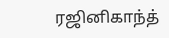ரஜினிகாந்த்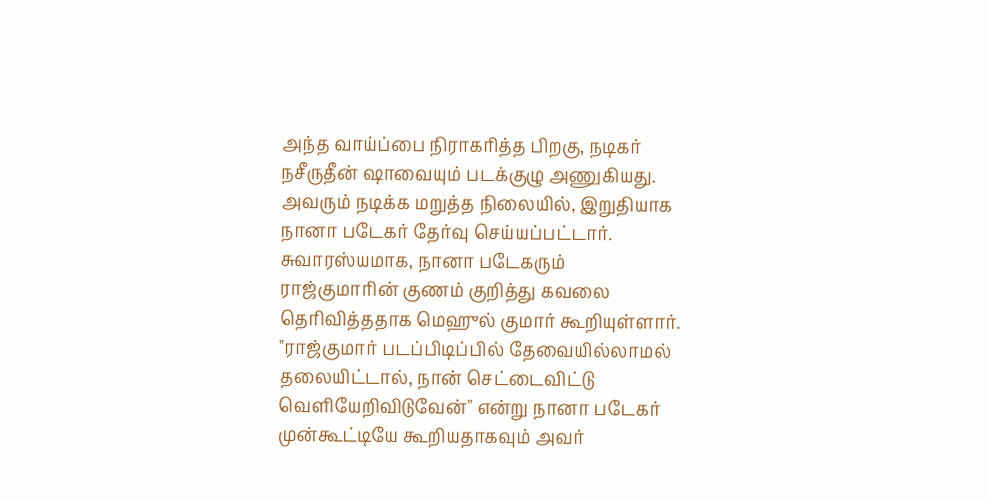அந்த வாய்ப்பை நிராகரித்த பிறகு, நடிகர் நசீருதீன் ஷாவையும் படக்குழு அணுகியது. அவரும் நடிக்க மறுத்த நிலையில், இறுதியாக நானா படேகர் தேர்வு செய்யப்பட்டார். சுவாரஸ்யமாக, நானா படேகரும் ராஜ்குமாரின் குணம் குறித்து கவலை தெரிவித்ததாக மெஹுல் குமார் கூறியுள்ளார். "ராஜ்குமார் படப்பிடிப்பில் தேவையில்லாமல் தலையிட்டால், நான் செட்டைவிட்டு வெளியேறிவிடுவேன்" என்று நானா படேகர் முன்கூட்டியே கூறியதாகவும் அவர்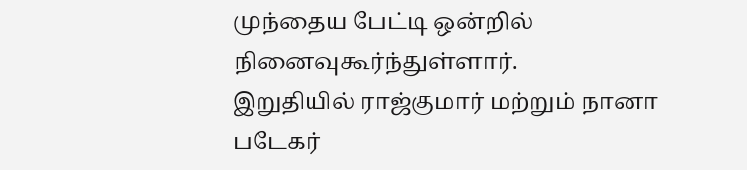முந்தைய பேட்டி ஒன்றில் நினைவுகூர்ந்துள்ளார்.
இறுதியில் ராஜ்குமார் மற்றும் நானா படேகர்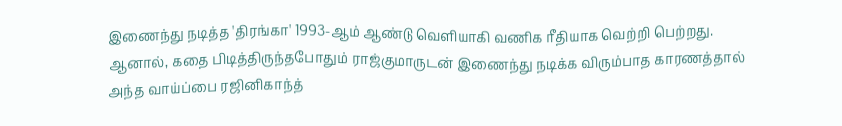இணைந்து நடித்த 'திரங்கா' 1993-ஆம் ஆண்டு வெளியாகி வணிக ரீதியாக வெற்றி பெற்றது. ஆனால், கதை பிடித்திருந்தபோதும் ராஜ்குமாருடன் இணைந்து நடிக்க விரும்பாத காரணத்தால் அந்த வாய்ப்பை ரஜினிகாந்த்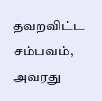தவறவிட்ட சம்பவம், அவரது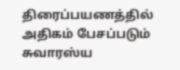திரைப்பயணத்தில் அதிகம் பேசப்படும் சுவாரஸ்ய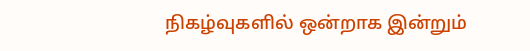நிகழ்வுகளில் ஒன்றாக இன்றும்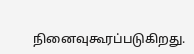நினைவுகூரப்படுகிறது.